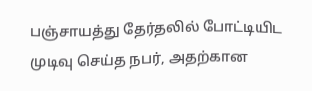பஞ்சாயத்து தேர்தலில் போட்டியிட முடிவு செய்த நபர், அதற்கான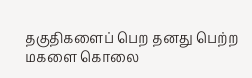தகுதிகளைப் பெற தனது பெற்ற மகளை கொலை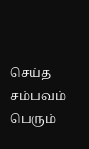செய்த சம்பவம் பெரும்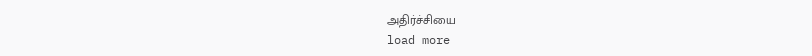அதிர்ச்சியை
load more